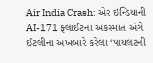Air India Crash: એર ઇન્ડિયાની AI-171 ફ્લાઈટના અકસ્માત અંગે ઈટલીના અખબારે કરેલા ‘પાયલટની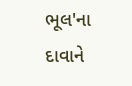ભૂલ'ના દાવાને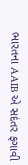ભારતના AAIB એ સદંતર ફગાવી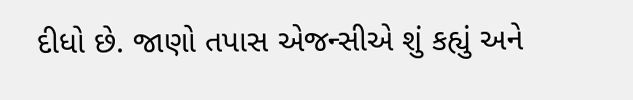દીધો છે. જાણો તપાસ એજન્સીએ શું કહ્યું અને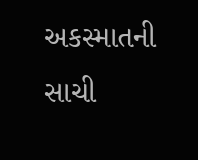અકસ્માતની સાચી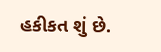હકીકત શું છે.